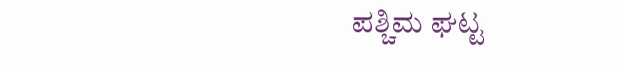ಪಶ್ಚಿಮ ಘಟ್ಟ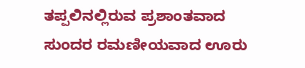ತಪ್ಪಲಿನಲ್ಲಿರುವ ಪ್ರಶಾಂತವಾದ ಸುಂದರ ರಮಣೀಯವಾದ ಊರು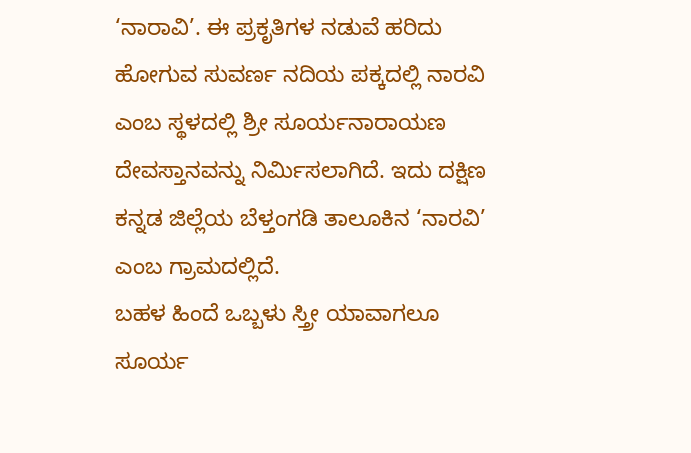‘ನಾರಾವಿ’. ಈ ಪ್ರಕೃತಿಗಳ ನಡುವೆ ಹರಿದು ಹೋಗುವ ಸುವರ್ಣ ನದಿಯ ಪಕ್ಕದಲ್ಲಿ ನಾರವಿ ಎಂಬ ಸ್ಥಳದಲ್ಲಿ ಶ್ರೀ ಸೂರ್ಯನಾರಾಯಣ ದೇವಸ್ತಾನವನ್ನು ನಿರ್ಮಿಸಲಾಗಿದೆ. ಇದು ದಕ್ಷಿಣ ಕನ್ನಡ ಜಿಲ್ಲೆಯ ಬೆಳ್ತಂಗಡಿ ತಾಲೂಕಿನ ‘ನಾರವಿ’ ಎಂಬ ಗ್ರಾಮದಲ್ಲಿದೆ.
ಬಹಳ ಹಿಂದೆ ಒಬ್ಬಳು ಸ್ತ್ರೀ ಯಾವಾಗಲೂ ಸೂರ್ಯ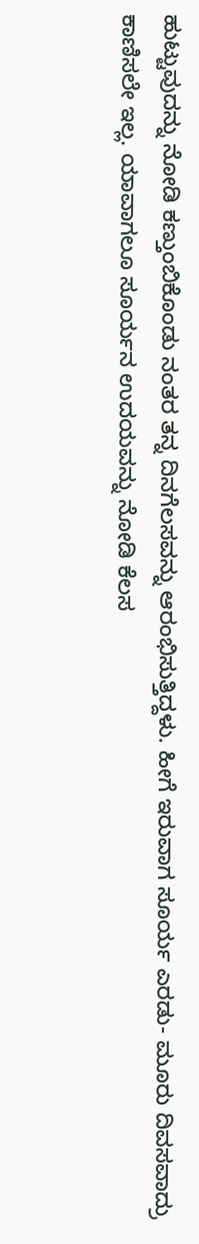ಹುಟ್ಟುವುದನ್ನು ನೋಡಿ ಕಣ್ತುಂಬಿಕೊಂಡು ನಂತರ ತನ್ನ ದಿನಗೆಲಸವನ್ನು ಆರಂಭಿಸುತ್ತಿದ್ದಳು. ಹೀಗೆ ಇರುವಾಗ ಸೂರ್ಯ ಎರಡು- ಮೂರು ದಿವಸವಾದ್ರು ಕಾಣಿಸಲೇ ಇಲ್ಲ. ಯಾವಾಗಲೂ ಸೂರ್ಯನ ಉದಯವನ್ನು ನೋಡಿ ಕೆಲಸ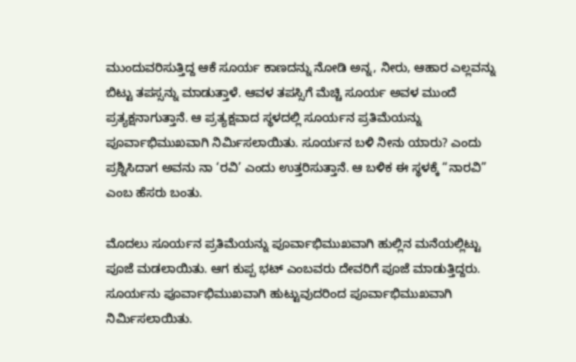ಮುಂದುವರಿಸುತ್ತಿದ್ದ ಆಕೆ ಸೂರ್ಯ ಕಾಣದನ್ನು ನೋಡಿ ಅನ್ನ, ನೀರು, ಆಹಾರ ಎಲ್ಲವನ್ನು ಬಿಟ್ಟು ತಪಸ್ಸನ್ನು ಮಾಡುತ್ತಾಳೆ. ಆವಳ ತಪಸ್ಸಿಗೆ ಮೆಚ್ಚಿ ಸೂರ್ಯ ಅವಳ ಮುಂದೆ ಪ್ರತ್ಯಕ್ಷನಾಗುತ್ತಾನೆ. ಆ ಪ್ರತ್ಯಕ್ಷವಾದ ಸ್ಥಳದಲ್ಲಿ ಸೂರ್ಯನ ಪ್ರತಿಮೆಯನ್ನು ಪೂರ್ವಾಭಿಮುಖವಾಗಿ ನಿರ್ಮಿಸಲಾಯಿತು. ಸೂರ್ಯನ ಬಳಿ ನೀನು ಯಾರು? ಎಂದು ಪ್ರಶ್ನಿಸಿದಾಗ ಅವನು ನಾ ‘ರವಿ’ ಎಂದು ಉತ್ತರಿಸುತ್ತಾನೆ. ಆ ಬಳಿಕ ಈ ಸ್ಥಳಕ್ಕೆ “ನಾರವಿ” ಎಂಬ ಹೆಸರು ಬಂತು.

ಮೊದಲು ಸೂರ್ಯನ ಪ್ರತಿಮೆಯನ್ನು ಪೂರ್ವಾಭಿಮುಖವಾಗಿ ಹುಲ್ಲಿನ ಮನೆಯಲ್ಲಿಟ್ಟು ಪೂಜೆ ಮಡಲಾಯಿತು. ಆಗ ಕುಪ್ಪ ಭಟ್ ಎಂಬವರು ದೇವರಿಗೆ ಪೂಜೆ ಮಾಡುತ್ತಿದ್ದರು. ಸೂರ್ಯನು ಪೂರ್ವಾಭಿಮುಖವಾಗಿ ಹುಟ್ಟುವುದರಿಂದ ಪೂರ್ವಾಭಿಮುಖವಾಗಿ ನಿರ್ಮಿಸಲಾಯಿತು.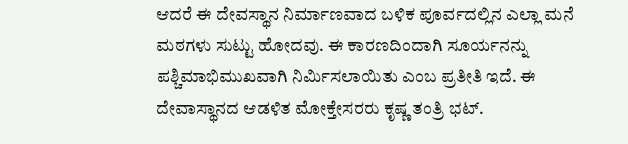ಆದರೆ ಈ ದೇವಸ್ಥಾನ ನಿರ್ಮಾಣವಾದ ಬಳಿಕ ಪೂರ್ವದಲ್ಲಿನ ಎಲ್ಲಾ ಮನೆ ಮಠಗಳು ಸುಟ್ಟು ಹೋದವು. ಈ ಕಾರಣದಿಂದಾಗಿ ಸೂರ್ಯನನ್ನು ಪಶ್ಚಿಮಾಭಿಮುಖವಾಗಿ ನಿರ್ಮಿಸಲಾಯಿತು ಎಂಬ ಪ್ರತೀತಿ ಇದೆ. ಈ ದೇವಾಸ್ಥಾನದ ಆಡಳಿತ ಮೋಕ್ತೇಸರರು ಕೃಷ್ಣ ತಂತ್ರಿ ಭಟ್.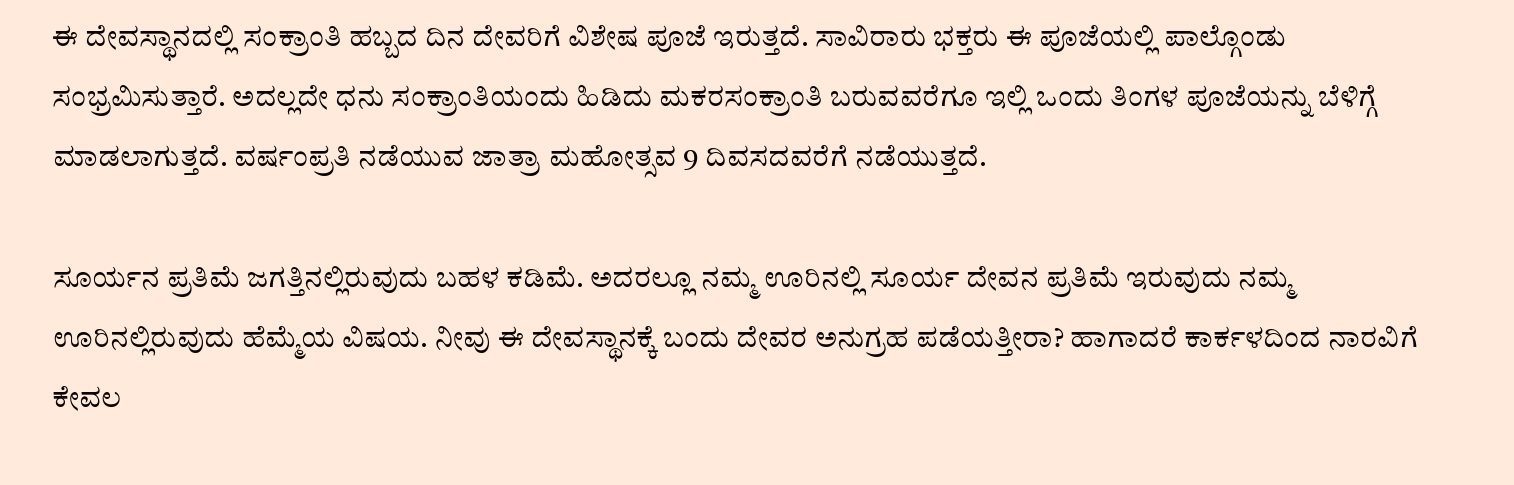ಈ ದೇವಸ್ಥಾನದಲ್ಲಿ ಸಂಕ್ರಾಂತಿ ಹಬ್ಬದ ದಿನ ದೇವರಿಗೆ ವಿಶೇಷ ಪೂಜೆ ಇರುತ್ತದೆ. ಸಾವಿರಾರು ಭಕ್ತರು ಈ ಪೂಜೆಯಲ್ಲಿ ಪಾಲ್ಗೊಂಡು ಸಂಭ್ರಮಿಸುತ್ತಾರೆ. ಅದಲ್ಲದೇ ಧನು ಸಂಕ್ರಾಂತಿಯಂದು ಹಿಡಿದು ಮಕರಸಂಕ್ರಾಂತಿ ಬರುವವರೆಗೂ ಇಲ್ಲಿ ಒಂದು ತಿಂಗಳ ಪೂಜೆಯನ್ನು ಬೆಳಿಗ್ಗೆ ಮಾಡಲಾಗುತ್ತದೆ. ವರ್ಷಂಪ್ರತಿ ನಡೆಯುವ ಜಾತ್ರಾ ಮಹೋತ್ಸವ 9 ದಿವಸದವರೆಗೆ ನಡೆಯುತ್ತದೆ.

ಸೂರ್ಯನ ಪ್ರತಿಮೆ ಜಗತ್ತಿನಲ್ಲಿರುವುದು ಬಹಳ ಕಡಿಮೆ. ಅದರಲ್ಲೂ ನಮ್ಮ ಊರಿನಲ್ಲಿ ಸೂರ್ಯ ದೇವನ ಪ್ರತಿಮೆ ಇರುವುದು ನಮ್ಮ ಊರಿನಲ್ಲಿರುವುದು ಹೆಮ್ಮೆಯ ವಿಷಯ. ನೀವು ಈ ದೇವಸ್ಥಾನಕ್ಕೆ ಬಂದು ದೇವರ ಅನುಗ್ರಹ ಪಡೆಯತ್ತೀರಾ? ಹಾಗಾದರೆ ಕಾರ್ಕಳದಿಂದ ನಾರವಿಗೆ ಕೇವಲ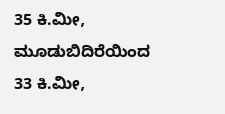35 ಕಿ.ಮೀ, ಮೂಡುಬಿದಿರೆಯಿಂದ 33 ಕಿ.ಮೀ,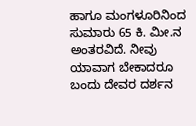ಹಾಗೂ ಮಂಗಳೂರಿನಿಂದ ಸುಮಾರು 65 ಕಿ. ಮೀ.ನ ಅಂತರವಿದೆ. ನೀವು ಯಾವಾಗ ಬೇಕಾದರೂ ಬಂದು ದೇವರ ದರ್ಶನ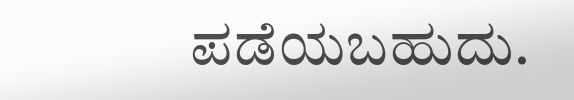ಪಡೆಯಬಹುದು.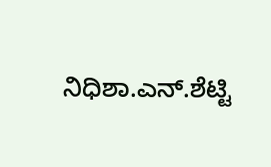ನಿಧಿಶಾ.ಎನ್.ಶೆಟ್ಟಿ